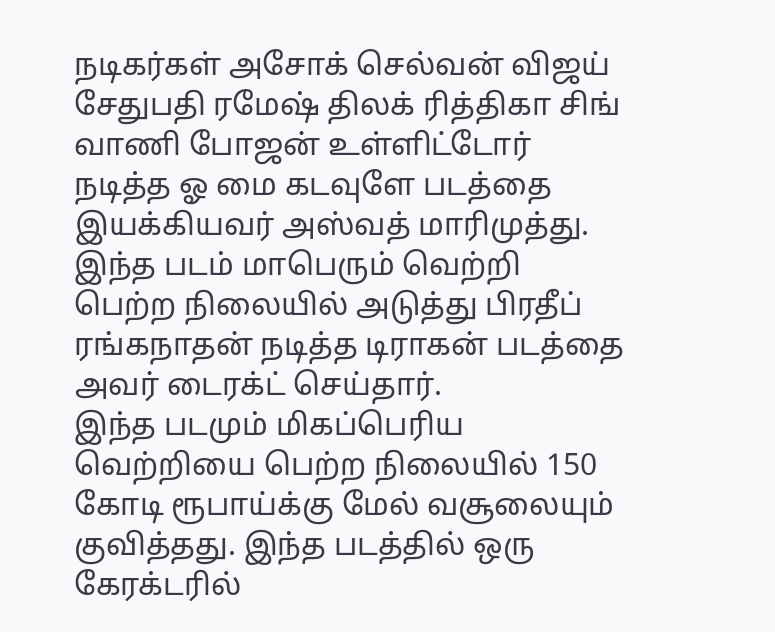நடிகர்கள் அசோக் செல்வன் விஜய் சேதுபதி ரமேஷ் திலக் ரித்திகா சிங் வாணி போஜன் உள்ளிட்டோர் நடித்த ஓ மை கடவுளே படத்தை இயக்கியவர் அஸ்வத் மாரிமுத்து.
இந்த படம் மாபெரும் வெற்றி பெற்ற நிலையில் அடுத்து பிரதீப் ரங்கநாதன் நடித்த டிராகன் படத்தை அவர் டைரக்ட் செய்தார்.
இந்த படமும் மிகப்பெரிய வெற்றியை பெற்ற நிலையில் 150 கோடி ரூபாய்க்கு மேல் வசூலையும் குவித்தது. இந்த படத்தில் ஒரு கேரக்டரில்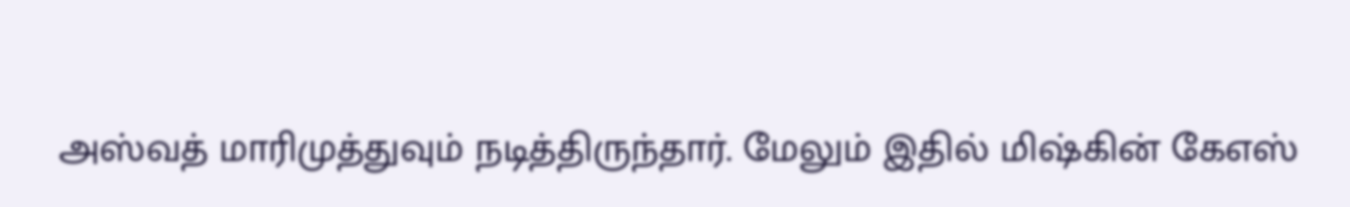அஸ்வத் மாரிமுத்துவும் நடித்திருந்தார். மேலும் இதில் மிஷ்கின் கேஎஸ்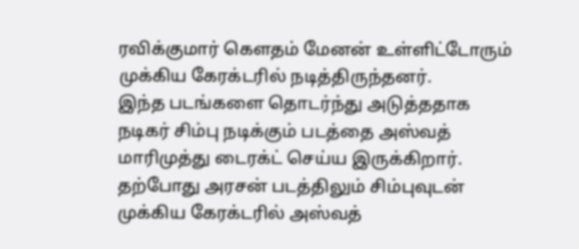ரவிக்குமார் கௌதம் மேனன் உள்ளிட்டோரும் முக்கிய கேரக்டரில் நடித்திருந்தனர்.
இந்த படங்களை தொடர்ந்து அடுத்ததாக நடிகர் சிம்பு நடிக்கும் படத்தை அஸ்வத் மாரிமுத்து டைரக்ட் செய்ய இருக்கிறார். தற்போது அரசன் படத்திலும் சிம்புவுடன் முக்கிய கேரக்டரில் அஸ்வத்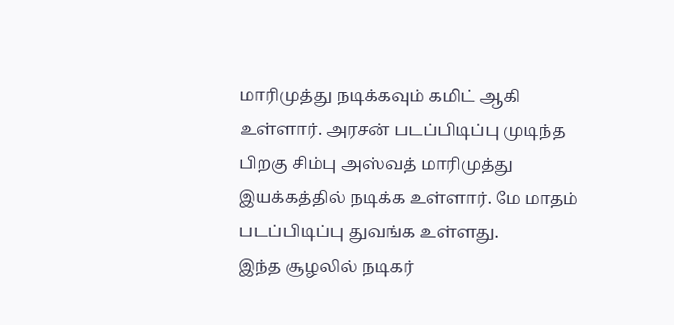மாரிமுத்து நடிக்கவும் கமிட் ஆகி உள்ளார். அரசன் படப்பிடிப்பு முடிந்த பிறகு சிம்பு அஸ்வத் மாரிமுத்து இயக்கத்தில் நடிக்க உள்ளார். மே மாதம் படப்பிடிப்பு துவங்க உள்ளது.
இந்த சூழலில் நடிகர்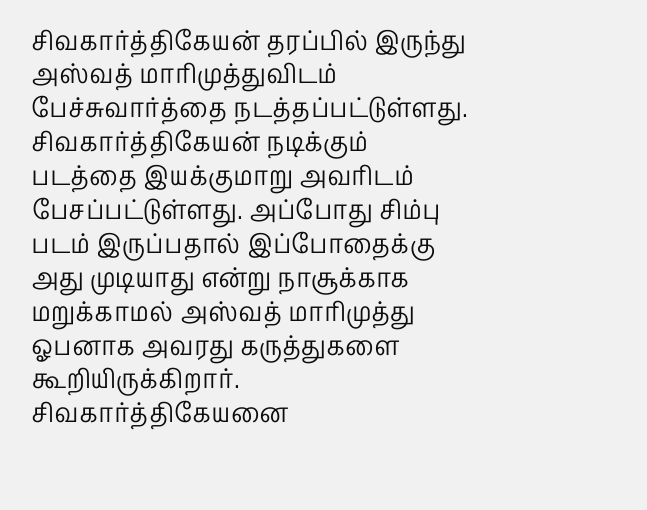சிவகார்த்திகேயன் தரப்பில் இருந்து அஸ்வத் மாரிமுத்துவிடம் பேச்சுவார்த்தை நடத்தப்பட்டுள்ளது. சிவகார்த்திகேயன் நடிக்கும் படத்தை இயக்குமாறு அவரிடம் பேசப்பட்டுள்ளது. அப்போது சிம்பு படம் இருப்பதால் இப்போதைக்கு அது முடியாது என்று நாசூக்காக மறுக்காமல் அஸ்வத் மாரிமுத்து ஓபனாக அவரது கருத்துகளை கூறியிருக்கிறார்.
சிவகார்த்திகேயனை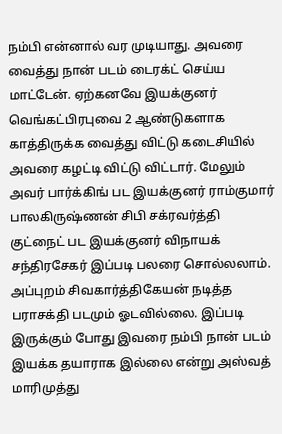நம்பி என்னால் வர முடியாது. அவரை வைத்து நான் படம் டைரக்ட் செய்ய மாட்டேன். ஏற்கனவே இயக்குனர் வெங்கட்பிரபுவை 2 ஆண்டுகளாக காத்திருக்க வைத்து விட்டு கடைசியில் அவரை கழட்டி விட்டு விட்டார். மேலும் அவர் பார்க்கிங் பட இயக்குனர் ராம்குமார் பாலகிருஷ்ணன் சிபி சக்ரவர்த்தி குட்நைட் பட இயக்குனர் விநாயக் சந்திரசேகர் இப்படி பலரை சொல்லலாம்.
அப்புறம் சிவகார்த்திகேயன் நடித்த பராசக்தி படமும் ஓடவில்லை. இப்படி இருக்கும் போது இவரை நம்பி நான் படம் இயக்க தயாராக இல்லை என்று அஸ்வத் மாரிமுத்து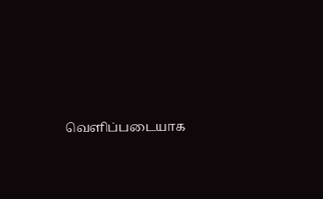வெளிப்படையாக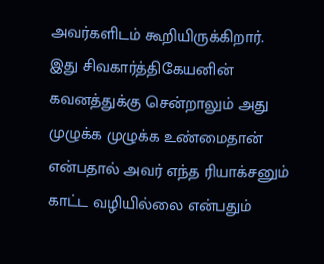அவர்களிடம் கூறியிருக்கிறார். இது சிவகார்த்திகேயனின் கவனத்துக்கு சென்றாலும் அது முழுக்க முழுக்க உண்மைதான் என்பதால் அவர் எந்த ரியாக்சனும் காட்ட வழியில்லை என்பதும்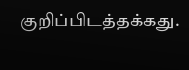குறிப்பிடத்தக்கது.